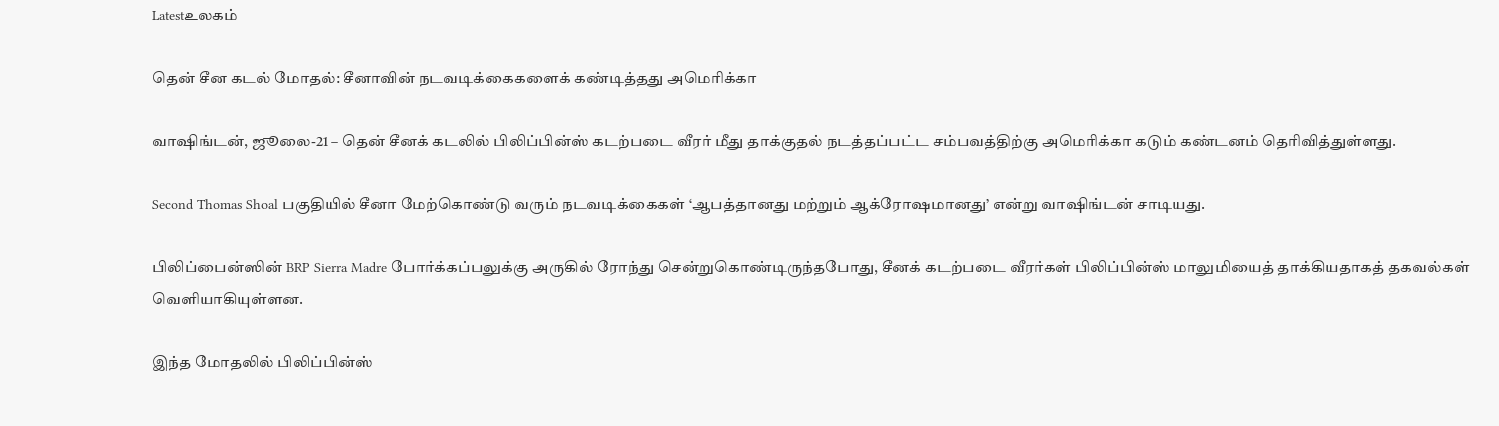Latestஉலகம்

தென் சீன கடல் மோதல்: சீனாவின் நடவடிக்கைகளைக் கண்டித்தது அமெரிக்கா

வாஷிங்டன், ஜூலை-21 – தென் சீனக் கடலில் பிலிப்பின்ஸ் கடற்படை வீரர் மீது தாக்குதல் நடத்தப்பட்ட சம்பவத்திற்கு அமெரிக்கா கடும் கண்டனம் தெரிவித்துள்ளது.

Second Thomas Shoal பகுதியில் சீனா மேற்கொண்டு வரும் நடவடிக்கைகள் ‘ஆபத்தானது மற்றும் ஆக்ரோஷமானது’ என்று வாஷிங்டன் சாடியது.

பிலிப்பைன்ஸின் BRP Sierra Madre போர்க்கப்பலுக்கு அருகில் ரோந்து சென்றுகொண்டிருந்தபோது, சீனக் கடற்படை வீரர்கள் பிலிப்பின்ஸ் மாலுமியைத் தாக்கியதாகத் தகவல்கள் வெளியாகியுள்ளன.

இந்த மோதலில் பிலிப்பின்ஸ்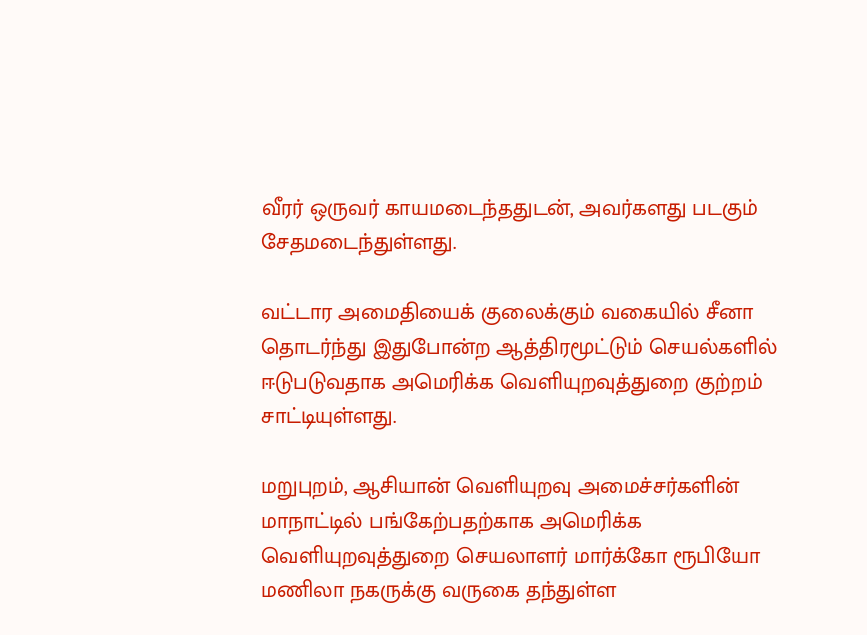வீரர் ஒருவர் காயமடைந்ததுடன், அவர்களது படகும் சேதமடைந்துள்ளது.

வட்டார அமைதியைக் குலைக்கும் வகையில் சீனா தொடர்ந்து இதுபோன்ற ஆத்திரமூட்டும் செயல்களில் ஈடுபடுவதாக அமெரிக்க வெளியுறவுத்துறை குற்றம் சாட்டியுள்ளது.

மறுபுறம், ஆசியான் வெளியுறவு அமைச்சர்களின் மாநாட்டில் பங்கேற்பதற்காக அமெரிக்க வெளியுறவுத்துறை செயலாளர் மார்க்கோ ரூபியோ மணிலா நகருக்கு வருகை தந்துள்ள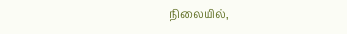நிலையில்,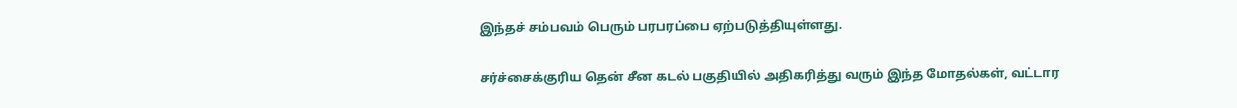இந்தச் சம்பவம் பெரும் பரபரப்பை ஏற்படுத்தியுள்ளது.

சர்ச்சைக்குரிய தென் சீன கடல் பகுதியில் அதிகரித்து வரும் இந்த மோதல்கள், வட்டார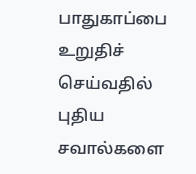பாதுகாப்பை உறுதிச் செய்வதில் புதிய சவால்களை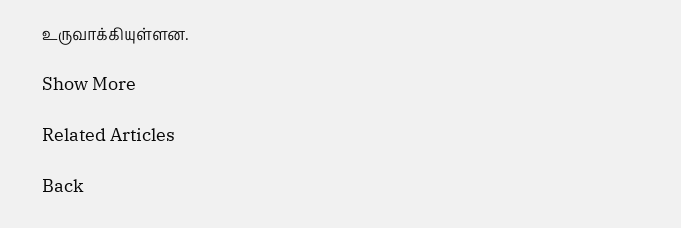உருவாக்கியுள்ளன.

Show More

Related Articles

Back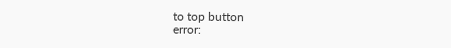to top button
error: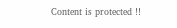Content is protected !!